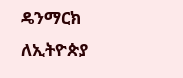ዴንማርክ ለኢትዮጵያ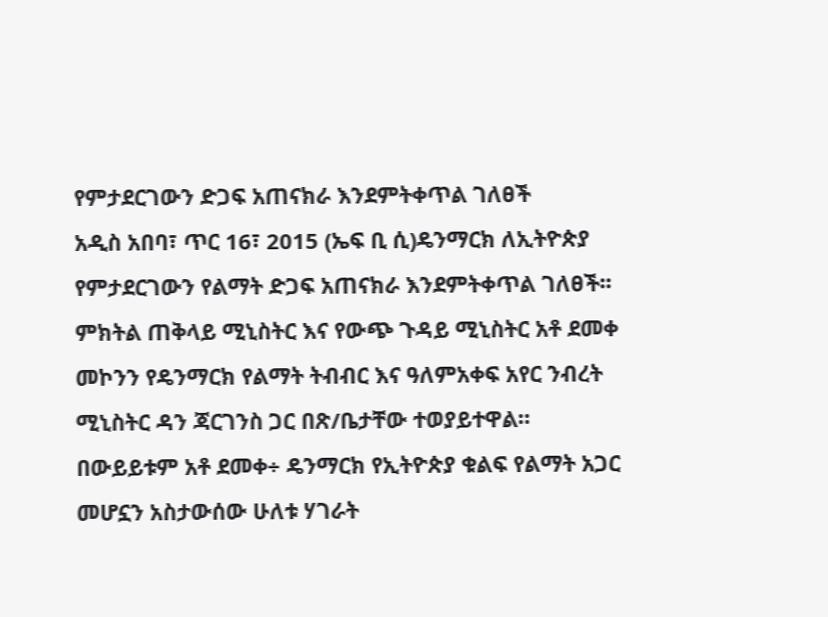የምታደርገውን ድጋፍ አጠናክራ እንደምትቀጥል ገለፀች
አዲስ አበባ፣ ጥር 16፣ 2015 (ኤፍ ቢ ሲ)ዴንማርክ ለኢትዮጵያ የምታደርገውን የልማት ድጋፍ አጠናክራ እንደምትቀጥል ገለፀች፡፡
ምክትል ጠቅላይ ሚኒስትር እና የውጭ ጉዳይ ሚኒስትር አቶ ደመቀ መኮንን የዴንማርክ የልማት ትብብር እና ዓለምአቀፍ አየር ንብረት ሚኒስትር ዳን ጃርገንስ ጋር በጽ/ቤታቸው ተወያይተዋል።
በውይይቱም አቶ ደመቀ÷ ዴንማርክ የኢትዮጵያ ቁልፍ የልማት አጋር መሆኗን አስታውሰው ሁለቱ ሃገራት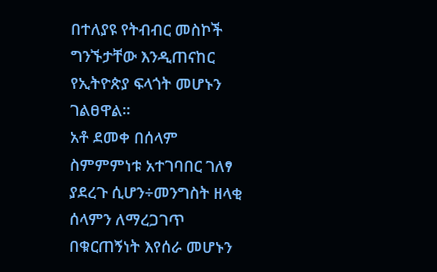በተለያዩ የትብብር መስኮች ግንኙታቸው እንዲጠናከር የኢትዮጵያ ፍላጎት መሆኑን ገልፀዋል።
አቶ ደመቀ በሰላም ስምምምነቱ አተገባበር ገለፃ ያደረጉ ሲሆን÷መንግስት ዘላቂ ሰላምን ለማረጋገጥ በቁርጠኝነት እየሰራ መሆኑን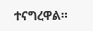ተናግረዋል።